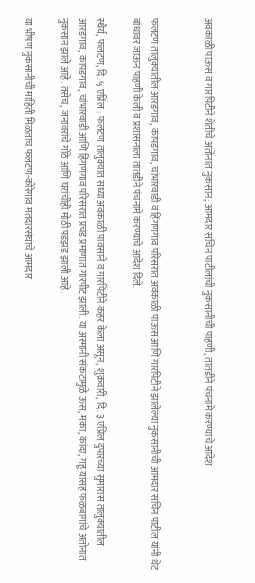अवकाळी पाऊस व गारपिटीने शेतीचे अतोनात नुकसान; आमदार सचिन पाटीलांची नुकसानीची पाहणी, तातडीने पंचनामे करण्याचे आदेश


फलटण तालुक्यातील आरडगाव, कापडगाव, चांभारवाडी व हिंगणगाव परिसरात अवकाळी पाऊस आणि गारपिटीने झालेल्या नुकसानीची आमदार सचिन पाटील यांनी थेट बांधावर जाऊन पाहणी केली व प्रशासनाला तातडीने पंचनामे करण्याचे आदेश दिले.

स्थैर्य, फलटण, दि. ५ एप्रिल : फलटण तालुक्यात सध्या अवकाळी पावसाने व गारपिटीने कहर केला असून, शुक्रवारी, दि. ३ एप्रिल दुपारच्या सुमारास तालुक्यातील आरडगाव, कापडगाव, चांभारवाडी आणि हिंगणगाव परिसरात प्रचंड प्रमाणात गारपीट झाली. या अस्मानी संकटामुळे ऊस, मका, कांदा, गहू यांसह फळबागांचे अतोनात नुकसान झाले आहे. तसेच, जनावरांचे गोठे आणि घरांचीही मोठी पडझड झाली आहे.

या भीषण नुकसानीची माहिती मिळताच फलटण-कोरेगाव मतदारसंघाचे आमदार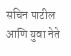सचिन पाटील आणि युवा नेते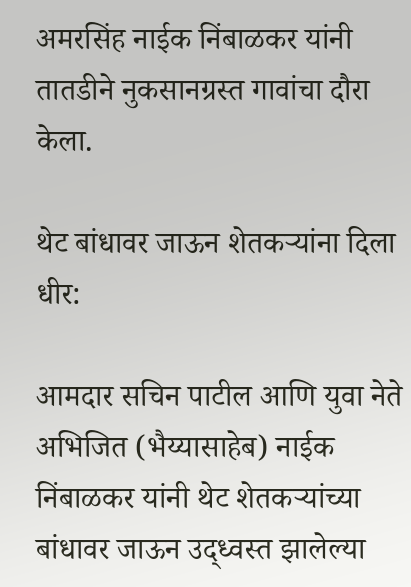अमरसिंह नाईक निंबाळकर यांनी तातडीने नुकसानग्रस्त गावांचा दौरा केला.

थेट बांधावर जाऊन शेतकऱ्यांना दिला धीर:

आमदार सचिन पाटील आणि युवा नेते अभिजित (भैय्यासाहेब) नाईक निंबाळकर यांनी थेट शेतकऱ्यांच्या बांधावर जाऊन उद्ध्वस्त झालेल्या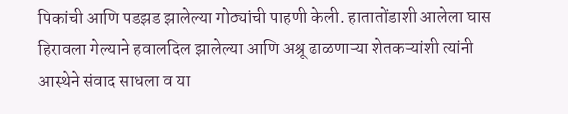पिकांची आणि पडझड झालेल्या गोठ्यांची पाहणी केली. हातातोंडाशी आलेला घास हिरावला गेल्याने हवालदिल झालेल्या आणि अश्रू ढाळणाऱ्या शेतकऱ्यांशी त्यांनी आस्थेने संवाद साधला व या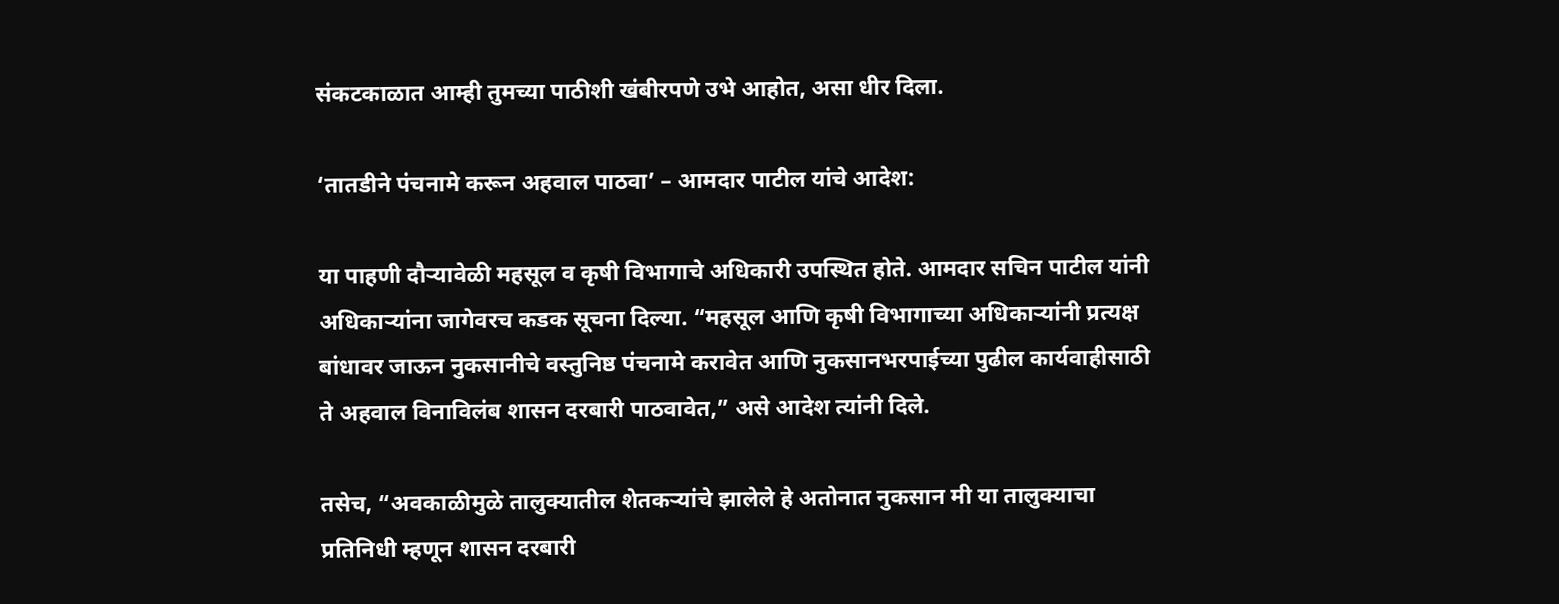संकटकाळात आम्ही तुमच्या पाठीशी खंबीरपणे उभे आहोत, असा धीर दिला.

‘तातडीने पंचनामे करून अहवाल पाठवा’ – आमदार पाटील यांचे आदेश:

या पाहणी दौऱ्यावेळी महसूल व कृषी विभागाचे अधिकारी उपस्थित होते. आमदार सचिन पाटील यांनी अधिकाऱ्यांना जागेवरच कडक सूचना दिल्या. “महसूल आणि कृषी विभागाच्या अधिकाऱ्यांनी प्रत्यक्ष बांधावर जाऊन नुकसानीचे वस्तुनिष्ठ पंचनामे करावेत आणि नुकसानभरपाईच्या पुढील कार्यवाहीसाठी ते अहवाल विनाविलंब शासन दरबारी पाठवावेत,” असे आदेश त्यांनी दिले.

तसेच, “अवकाळीमुळे तालुक्यातील शेतकऱ्यांचे झालेले हे अतोनात नुकसान मी या तालुक्याचा प्रतिनिधी म्हणून शासन दरबारी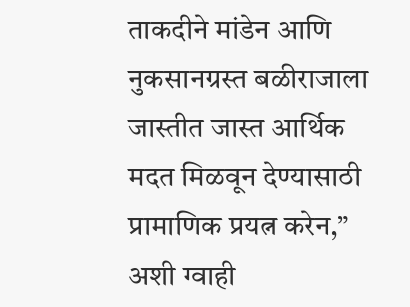ताकदीने मांडेन आणि नुकसानग्रस्त बळीराजाला जास्तीत जास्त आर्थिक मदत मिळवून देण्यासाठी प्रामाणिक प्रयत्न करेन,” अशी ग्वाही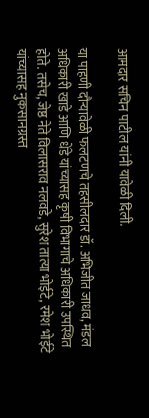आमदार सचिन पाटील यांनी यावेळी दिली.

या पाहणी दौऱ्यावेळी फलटणचे तहसीलदार डॉ. अभिजीत जाधव, मंडल अधिकारी खाडे आणि धेंडे यांच्यासह कृषी विभागाचे अधिकारी उपस्थित होते. तसेच, जेष्ठ नेते विलासराव नलवडे, सुरेश तात्या भोईटे, रमेश भोईटे यांच्यासह नुकसानग्रस्त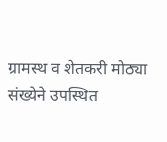ग्रामस्थ व शेतकरी मोठ्या संख्येने उपस्थित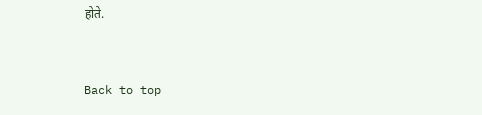होते.


Back to top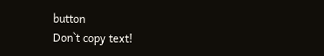button
Don`t copy text!